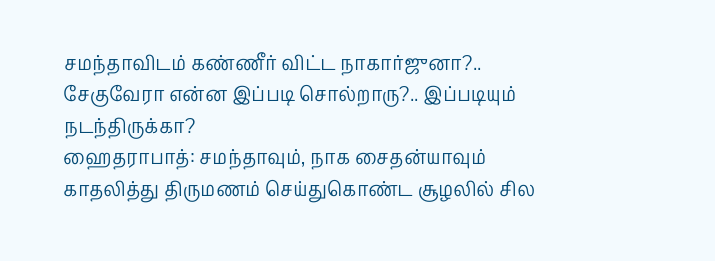சமந்தாவிடம் கண்ணீர் விட்ட நாகார்ஜுனா?.. சேகுவேரா என்ன இப்படி சொல்றாரு?.. இப்படியும் நடந்திருக்கா?
ஹைதராபாத்: சமந்தாவும், நாக சைதன்யாவும் காதலித்து திருமணம் செய்துகொண்ட சூழலில் சில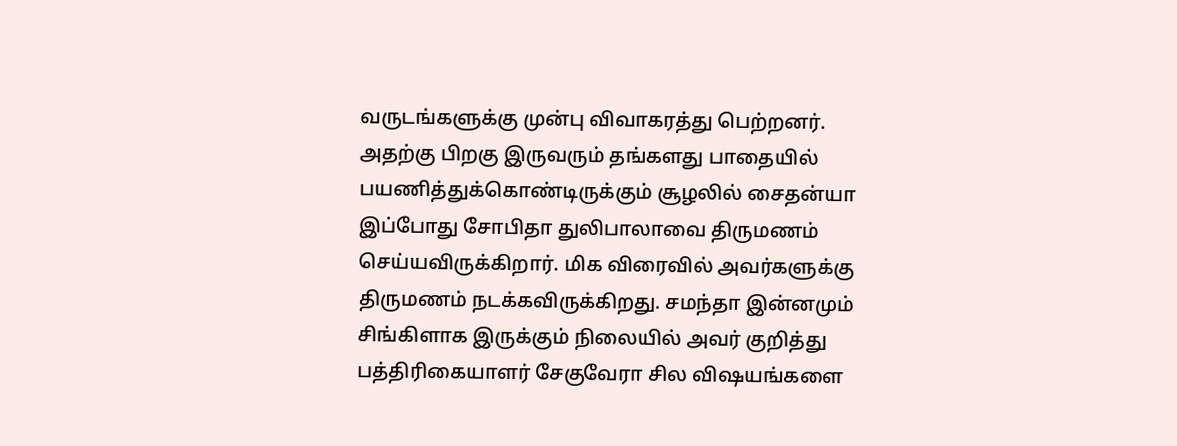வருடங்களுக்கு முன்பு விவாகரத்து பெற்றனர். அதற்கு பிறகு இருவரும் தங்களது பாதையில் பயணித்துக்கொண்டிருக்கும் சூழலில் சைதன்யா இப்போது சோபிதா துலிபாலாவை திருமணம் செய்யவிருக்கிறார். மிக விரைவில் அவர்களுக்கு திருமணம் நடக்கவிருக்கிறது. சமந்தா இன்னமும் சிங்கிளாக இருக்கும் நிலையில் அவர் குறித்து பத்திரிகையாளர் சேகுவேரா சில விஷயங்களை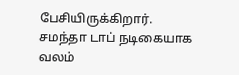பேசியிருக்கிறார்.
சமந்தா டாப் நடிகையாக வலம்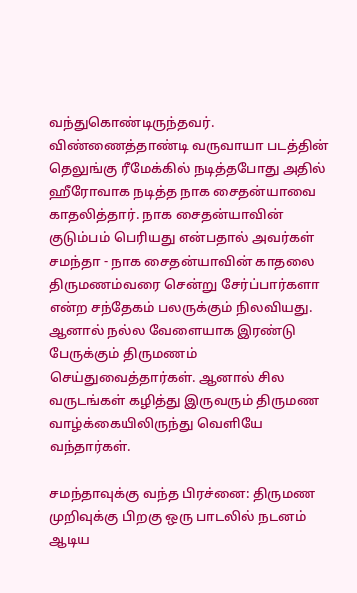வந்துகொண்டிருந்தவர். விண்ணைத்தாண்டி வருவாயா படத்தின் தெலுங்கு ரீமேக்கில் நடித்தபோது அதில் ஹீரோவாக நடித்த நாக சைதன்யாவை காதலித்தார். நாக சைதன்யாவின் குடும்பம் பெரியது என்பதால் அவர்கள் சமந்தா - நாக சைதன்யாவின் காதலை திருமணம்வரை சென்று சேர்ப்பார்களா என்ற சந்தேகம் பலருக்கும் நிலவியது. ஆனால் நல்ல வேளையாக இரண்டு பேருக்கும் திருமணம் செய்துவைத்தார்கள். ஆனால் சில வருடங்கள் கழித்து இருவரும் திருமண வாழ்க்கையிலிருந்து வெளியே வந்தார்கள்.

சமந்தாவுக்கு வந்த பிரச்னை: திருமண முறிவுக்கு பிறகு ஒரு பாடலில் நடனம் ஆடிய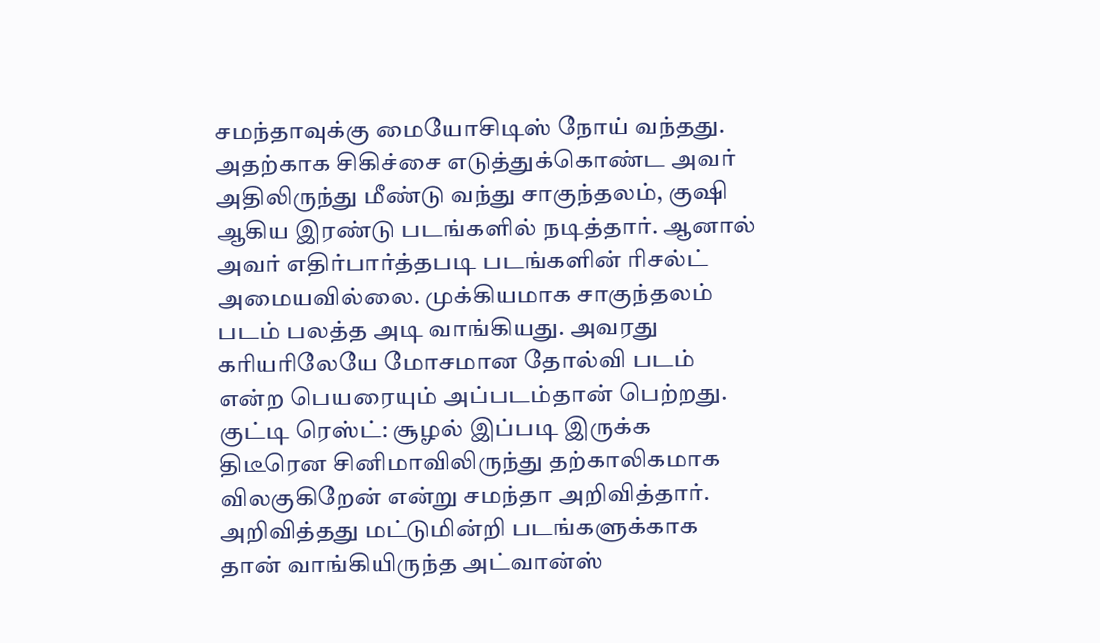சமந்தாவுக்கு மையோசிடிஸ் நோய் வந்தது. அதற்காக சிகிச்சை எடுத்துக்கொண்ட அவர் அதிலிருந்து மீண்டு வந்து சாகுந்தலம், குஷி ஆகிய இரண்டு படங்களில் நடித்தார். ஆனால் அவர் எதிர்பார்த்தபடி படங்களின் ரிசல்ட் அமையவில்லை. முக்கியமாக சாகுந்தலம் படம் பலத்த அடி வாங்கியது. அவரது கரியரிலேயே மோசமான தோல்வி படம் என்ற பெயரையும் அப்படம்தான் பெற்றது.
குட்டி ரெஸ்ட்: சூழல் இப்படி இருக்க திடீரென சினிமாவிலிருந்து தற்காலிகமாக விலகுகிறேன் என்று சமந்தா அறிவித்தார். அறிவித்தது மட்டுமின்றி படங்களுக்காக தான் வாங்கியிருந்த அட்வான்ஸ்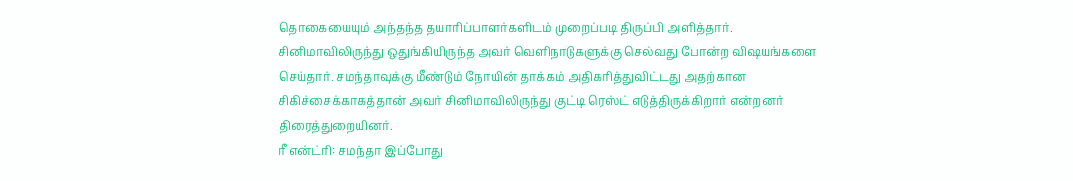தொகையையும் அந்தந்த தயாரிப்பாளர்களிடம் முறைப்படி திருப்பி அளித்தார். சினிமாவிலிருந்து ஒதுங்கியிருந்த அவர் வெளிநாடுகளுக்கு செல்வது போன்ற விஷயங்களை செய்தார். சமந்தாவுக்கு மீண்டும் நோயின் தாக்கம் அதிகரித்துவிட்டது அதற்கான சிகிச்சைக்காகத்தான் அவர் சினிமாவிலிருந்து குட்டி ரெஸ்ட் எடுத்திருக்கிறார் என்றனர் திரைத்துறையினர்.
ரீ என்ட்ரி: சமந்தா இப்போது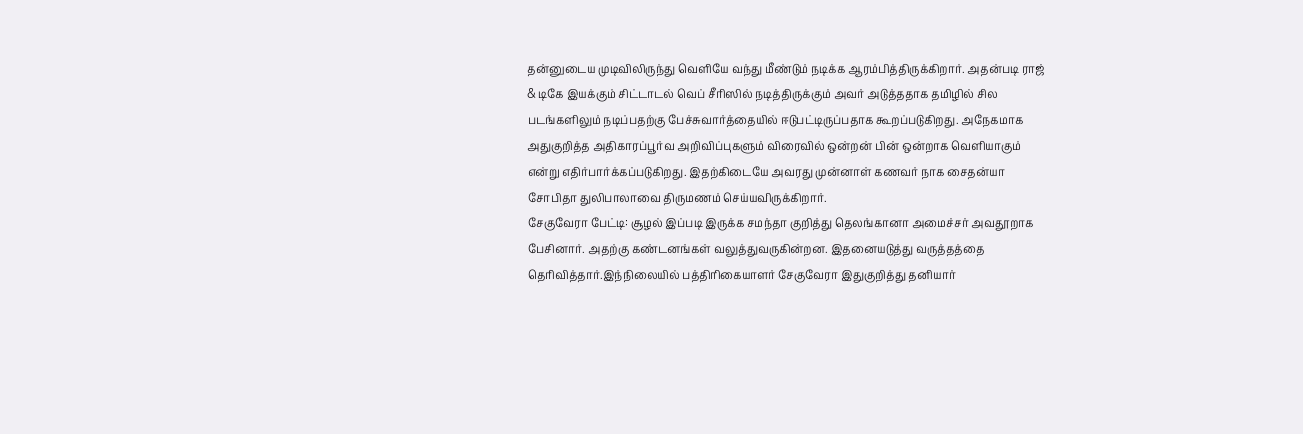தன்னுடைய முடிவிலிருந்து வெளியே வந்து மீண்டும் நடிக்க ஆரம்பித்திருக்கிறார். அதன்படி ராஜ் & டிகே இயக்கும் சிட்டாடல் வெப் சீரிஸில் நடித்திருக்கும் அவர் அடுத்ததாக தமிழில் சில படங்களிலும் நடிப்பதற்கு பேச்சுவார்த்தையில் ஈடுபட்டிருப்பதாக கூறப்படுகிறது. அநேகமாக அதுகுறித்த அதிகாரப்பூர்வ அறிவிப்புகளும் விரைவில் ஒன்றன் பின் ஒன்றாக வெளியாகும் என்று எதிர்பார்க்கப்படுகிறது. இதற்கிடையே அவரது முன்னாள் கணவர் நாக சைதன்யா சோபிதா துலிபாலாவை திருமணம் செய்யவிருக்கிறார்.
சேகுவேரா பேட்டி: சூழல் இப்படி இருக்க சமந்தா குறித்து தெலங்கானா அமைச்சர் அவதூறாக பேசினார். அதற்கு கண்டனங்கள் வலுத்துவருகின்றன. இதனையடுத்து வருத்தத்தை தெரிவித்தார்.இந்நிலையில் பத்திரிகையாளர் சேகுவேரா இதுகுறித்து தனியார்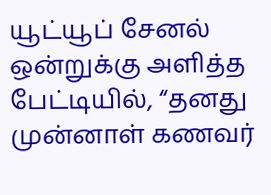யூட்யூப் சேனல் ஒன்றுக்கு அளித்த பேட்டியில், “தனது முன்னாள் கணவர்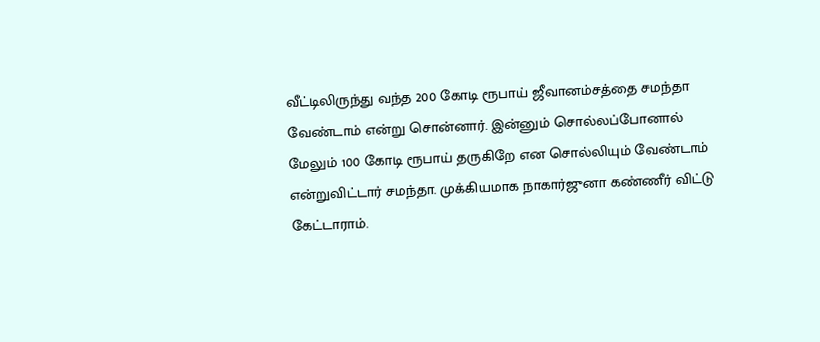வீட்டிலிருந்து வந்த 200 கோடி ரூபாய் ஜீவானம்சத்தை சமந்தா வேண்டாம் என்று சொன்னார். இன்னும் சொல்லப்போனால் மேலும் 100 கோடி ரூபாய் தருகிறே என சொல்லியும் வேண்டாம் என்றுவிட்டார் சமந்தா. முக்கியமாக நாகார்ஜுனா கண்ணீர் விட்டு கேட்டாராம்.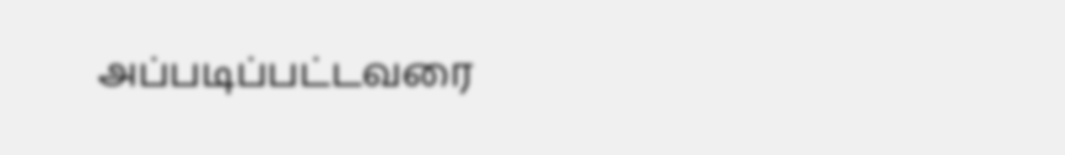அப்படிப்பட்டவரை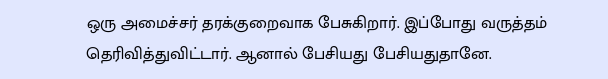ஒரு அமைச்சர் தரக்குறைவாக பேசுகிறார். இப்போது வருத்தம் தெரிவித்துவிட்டார். ஆனால் பேசியது பேசியதுதானே.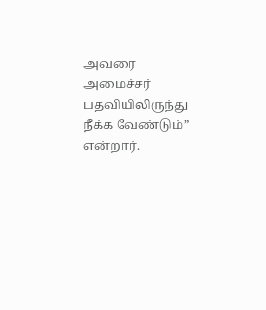அவரை அமைச்சர் பதவியிலிருந்து நீக்க வேண்டும்” என்றார்.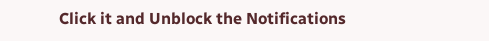Click it and Unblock the Notifications